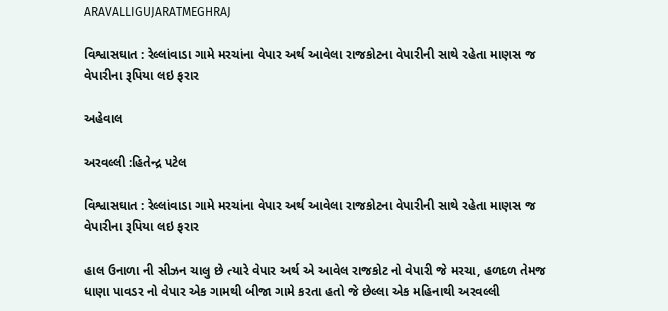ARAVALLIGUJARATMEGHRAJ

વિશ્વાસઘાત : રેલ્લાંવાડા ગામે મરચાંના વેપાર અર્થ આવેલા રાજકોટના વેપારીની સાથે રહેતા માણસ જ વેપારીના રૂપિયા લઇ ફરાર

અહેવાલ

અરવલ્લી :હિતેન્દ્ર પટેલ

વિશ્વાસઘાત : રેલ્લાંવાડા ગામે મરચાંના વેપાર અર્થ આવેલા રાજકોટના વેપારીની સાથે રહેતા માણસ જ વેપારીના રૂપિયા લઇ ફરાર

હાલ ઉનાળા ની સીઝન ચાલુ છે ત્યારે વેપાર અર્થ એ આવેલ રાજકોટ નો વેપારી જે મરચા, હળદળ તેમજ ધાણા પાવડર નો વેપાર એક ગામથી બીજા ગામે કરતા હતો જે છેલ્લા એક મહિનાથી અરવલ્લી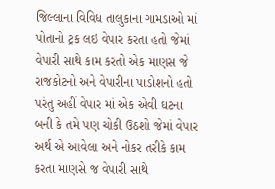જિલ્લાના વિવિધ તાલુકાના ગામડાઓ માં પોતાનો ટ્રક લઇ વેપાર કરતા હતો જેમાં વેપારી સાથે કામ કરતો એક માણસ જે રાજકોટનો અને વેપારીના પાડોશનો હતો પરંતુ અહીં વેપાર માં એક એવી ઘટના બની કે તમે પણ ચોકી ઉઠશો જેમાં વેપાર અર્થ એ આવેલા અને નોકર તરીકે કામ કરતા માણસે જ વેપારી સાથે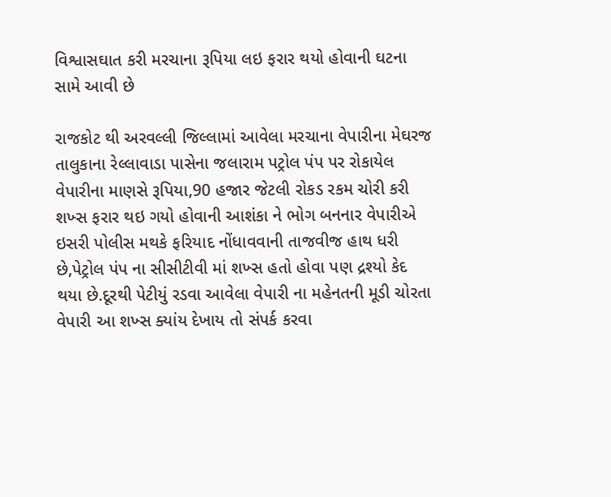વિશ્વાસઘાત કરી મરચાના રૂપિયા લઇ ફરાર થયો હોવાની ઘટના સામે આવી છે

રાજકોટ થી અરવલ્લી જિલ્લામાં આવેલા મરચાના વેપારીના મેઘરજ તાલુકાના રેલ્લાવાડા પાસેના જલારામ પટ્રોલ પંપ પર રોકાયેલ વેપારીના માણસે રૂપિયા,90 હજાર જેટલી રોકડ રકમ ચોરી કરી શખ્સ ફરાર થઇ ગયો હોવાની આશંકા ને ભોગ બનનાર વેપારીએ ઇસરી પોલીસ મથકે ફરિયાદ નોંધાવવાની તાજવીજ હાથ ધરી છે,પેટ્રોલ પંપ ના સીસીટીવી માં શખ્સ હતો હોવા પણ દ્રશ્યો કેદ થયા છે.દૂરથી પેટીયું રડવા આવેલા વેપારી ના મહેનતની મૂડી ચોરતા વેપારી આ શખ્સ ક્યાંય દેખાય તો સંપર્ક કરવા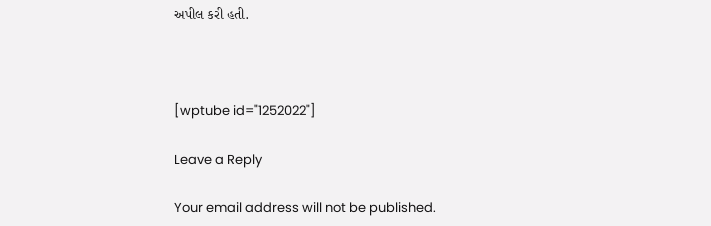અપીલ કરી હતી.



[wptube id="1252022"]

Leave a Reply

Your email address will not be published.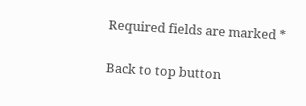Required fields are marked *

Back to top button